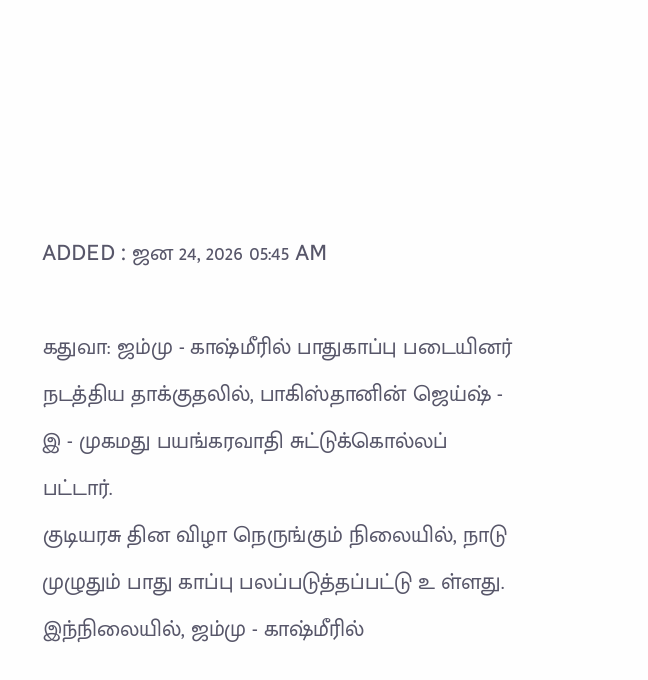ADDED : ஜன 24, 2026 05:45 AM

கதுவா: ஜம்மு - காஷ்மீரில் பாதுகாப்பு படையினர் நடத்திய தாக்குதலில், பாகிஸ்தானின் ஜெய்ஷ் - இ - முகமது பயங்கரவாதி சுட்டுக்கொல்லப் பட்டார்.
குடியரசு தின விழா நெருங்கும் நிலையில், நாடு முழுதும் பாது காப்பு பலப்படுத்தப்பட்டு உ ள்ளது.
இந்நிலையில், ஜம்மு - காஷ்மீரில்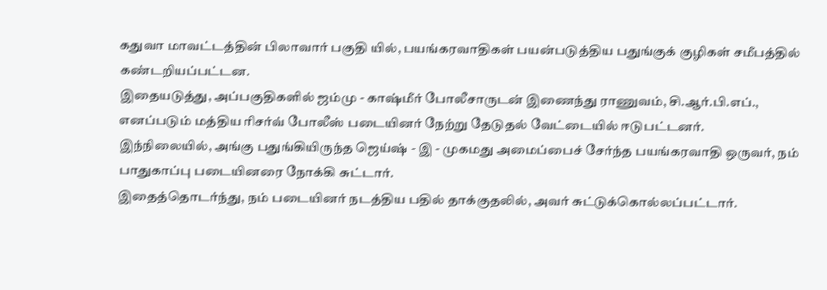கதுவா மாவட்டத்தின் பிலாவார் பகுதி யில், பயங்கரவாதிகள் பயன்படுத்திய பதுங்குக் குழிகள் சமீபத்தில் கண்டறியப்பட்டன.
இதையடுத்து, அப்பகுதிகளில் ஜம்மு - காஷ்மீர் போலீசாருடன் இணைந்து ராணுவம், சி.ஆர்.பி.எப்., எனப்படும் மத்திய ரிசர்வ் போலீஸ் படையினர் நேற்று தேடுதல் வேட்டையில் ஈடுபட்டனர்.
இந்நிலையில், அங்கு பதுங்கியிருந்த ஜெய்ஷ் - இ - முகமது அமைப்பைச் சேர்ந்த பயங்கரவாதி ஒருவர், நம் பாதுகாப்பு படையினரை நோக்கி சுட்டார்.
இதைத்தொடர்ந்து, நம் படையினர் நடத்திய பதில் தாக்குதலில், அவர் சுட்டுக்கொல்லப்பட்டார்.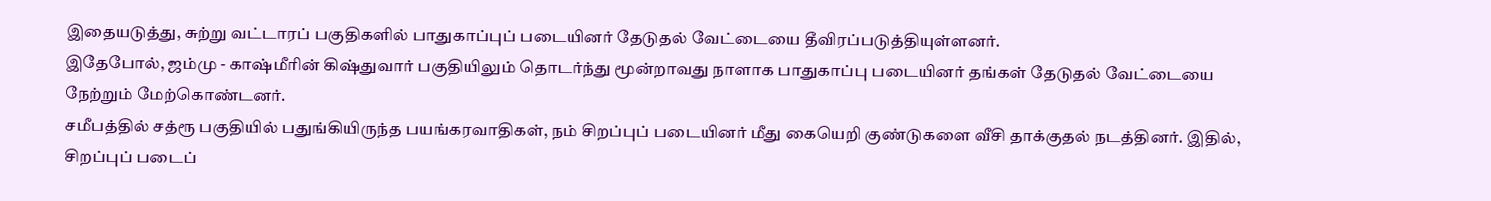இதையடுத்து, சுற்று வட்டாரப் பகுதிகளில் பாதுகாப்புப் படையினர் தேடுதல் வேட்டையை தீவிரப்படுத்தியுள்ளனர்.
இதேபோல், ஜம்மு - காஷ்மீரின் கிஷ்துவார் பகுதியிலும் தொடர்ந்து மூன்றாவது நாளாக பாதுகாப்பு படையினர் தங்கள் தேடுதல் வேட்டையை நேற்றும் மேற்கொண்டனர்.
சமீபத்தில் சத்ரூ பகுதியில் பதுங்கியிருந்த பயங்கரவாதிகள், நம் சிறப்புப் படையினர் மீது கையெறி குண்டுகளை வீசி தாக்குதல் நடத்தினர். இதில், சிறப்புப் படைப்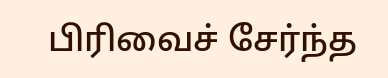பிரிவைச் சேர்ந்த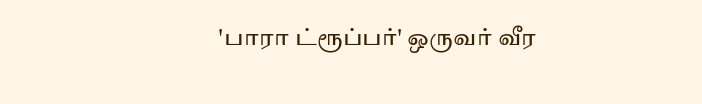'பாரா ட்ரூப்பர்' ஒருவர் வீர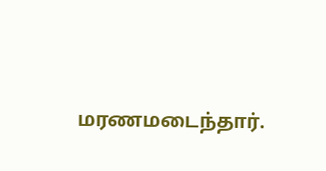மரணமடைந்தார்.